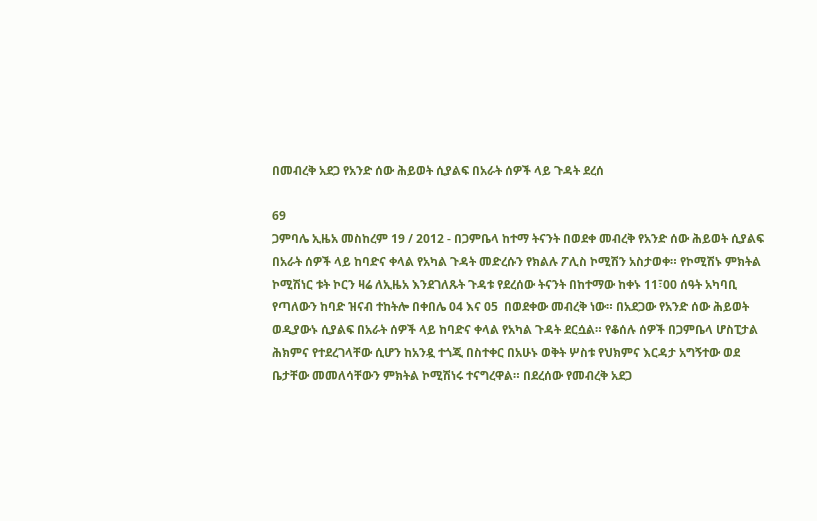በመብረቅ አደጋ የአንድ ሰው ሕይወት ሲያልፍ በአራት ሰዎች ላይ ጉዳት ደረሰ

69
ጋምባሌ ኢዜአ መስከረም 19 / 2012 - በጋምቤላ ከተማ ትናንት በወደቀ መብረቅ የአንድ ሰው ሕይወት ሲያልፍ በአራት ሰዎች ላይ ከባድና ቀላል የአካል ጉዳት መድረሱን የክልሉ ፖሊስ ኮሚሽን አስታወቀ። የኮሚሽኑ ምክትል ኮሚሽነር ቱት ኮርን ዛሬ ለኢዜአ እንደገለጹት ጉዳቱ የደረሰው ትናንት በከተማው ከቀኑ 11፣00 ሰዓት አካባቢ የጣለውን ከባድ ዝናብ ተከትሎ በቀበሌ 04 እና 05  በወደቀው መብረቅ ነው። በአደጋው የአንድ ሰው ሕይወት ወዲያውኑ ሲያልፍ በአራት ሰዎች ላይ ከባድና ቀላል የአካል ጉዳት ደርሷል። የቆሰሉ ሰዎች በጋምቤላ ሆስፒታል ሕክምና የተደረገላቸው ሲሆን ከአንዷ ተጎጂ በስተቀር በአሁኑ ወቅት ሦስቱ የህክምና እርዳታ አግኝተው ወደ ቤታቸው መመለሳቸውን ምክትል ኮሚሽነሩ ተናግረዋል። በደረሰው የመብረቅ አደጋ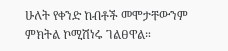ሁለት የቀንድ ከብቶች መሞታቸውንም ምክትል ኮሚሽነሩ ገልፀዋል።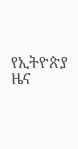የኢትዮጵያ ዜና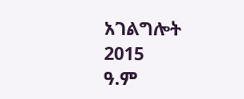አገልግሎት
2015
ዓ.ም